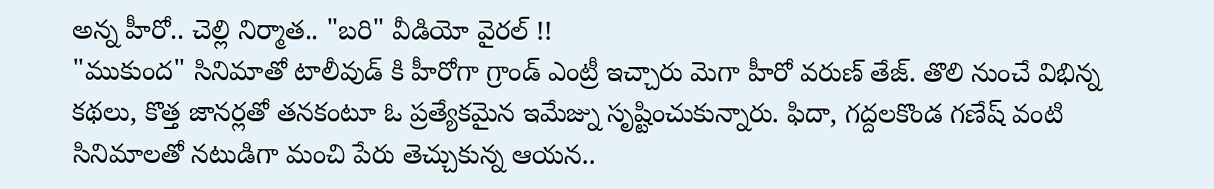అన్న హీరో.. చెల్లి నిర్మాత.. "బరి" వీడియో వైరల్ !!
"ముకుంద" సినిమాతో టాలీవుడ్ కి హీరోగా గ్రాండ్ ఎంట్రీ ఇచ్చారు మెగా హీరో వరుణ్ తేజ్. తొలి నుంచే విభిన్న కథలు, కొత్త జానర్లతో తనకంటూ ఓ ప్రత్యేకమైన ఇమేజ్ను సృష్టించుకున్నారు. ఫిదా, గద్దలకొండ గణేష్ వంటి సినిమాలతో నటుడిగా మంచి పేరు తెచ్చుకున్న ఆయన..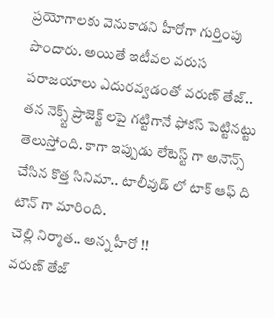ప్రయోగాలకు వెనుకాడని హీరోగా గుర్తింపు పొందారు. అయితే ఇటీవల వరుస పరాజయాలు ఎదురవ్వడంతో వరుణ్ తేజ్.. తన నెక్స్ట్ ప్రాజెక్ట్ లపై గట్టిగానే ఫోకస్ పెట్టినట్టు తెలుస్తోంది. కాగా ఇప్పుడు లేటెస్ట్ గా అనౌన్స్ చేసిన కొత్త సినిమా.. టాలీవుడ్ లో టాక్ ఆఫ్ ది టౌన్ గా మారింది.
చెల్లి నిర్మాత.. అన్న హీరో !!
వరుణ్ తేజ్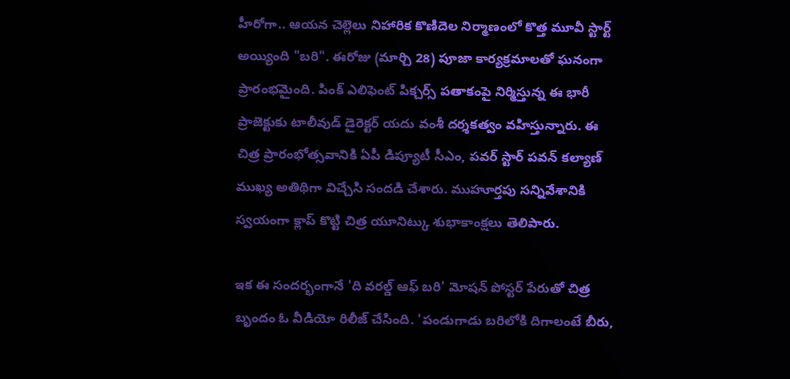హీరోగా.. ఆయన చెల్లెలు నిహారిక కొణిదెల నిర్మాణంలో కొత్త మూవీ స్టార్ట్ అయ్యింది "బరి". ఈరోజు (మార్చి 28) పూజా కార్యక్రమాలతో ఘనంగా ప్రారంభమైంది. పింక్ ఎలిఫెంట్ పిక్చర్స్ పతాకంపై నిర్మిస్తున్న ఈ భారీ ప్రాజెక్టుకు టాలీవుడ్ డైరెక్టర్ యదు వంశీ దర్శకత్వం వహిస్తున్నారు. ఈ చిత్ర ప్రారంభోత్సవానికి ఏపీ డిప్యూటీ సీఎం, పవర్ స్టార్ పవన్ కల్యాణ్ ముఖ్య అతిథిగా విచ్చేసి సందడి చేశారు. ముహూర్తపు సన్నివేశానికి స్వయంగా క్లాప్ కొట్టి చిత్ర యూనిట్కు శుభాకాంక్షలు తెలిపారు.

ఇక ఈ సందర్భంగానే 'ది వరల్డ్ ఆఫ్ బరి' మోషన్ పోస్టర్ పేరుతో చిత్ర బృందం ఓ వీడియో రిలీజ్ చేసింది. 'పండుగాడు బరిలోకి దిగాలంటే బీరు,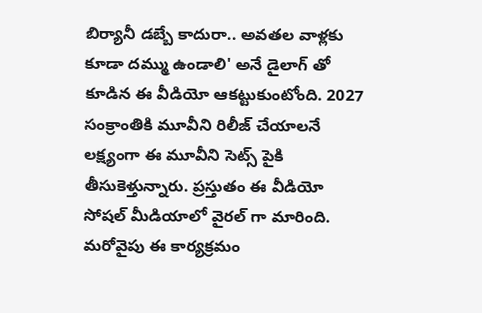బిర్యానీ డబ్బే కాదురా.. అవతల వాళ్లకు కూడా దమ్ము ఉండాలి' అనే డైలాగ్ తో కూడిన ఈ వీడియో ఆకట్టుకుంటోంది. 2027 సంక్రాంతికి మూవీని రిలీజ్ చేయాలనే లక్ష్యంగా ఈ మూవీని సెట్స్ పైకి తీసుకెళ్తున్నారు. ప్రస్తుతం ఈ వీడియో సోషల్ మీడియాలో వైరల్ గా మారింది.
మరోవైపు ఈ కార్యక్రమం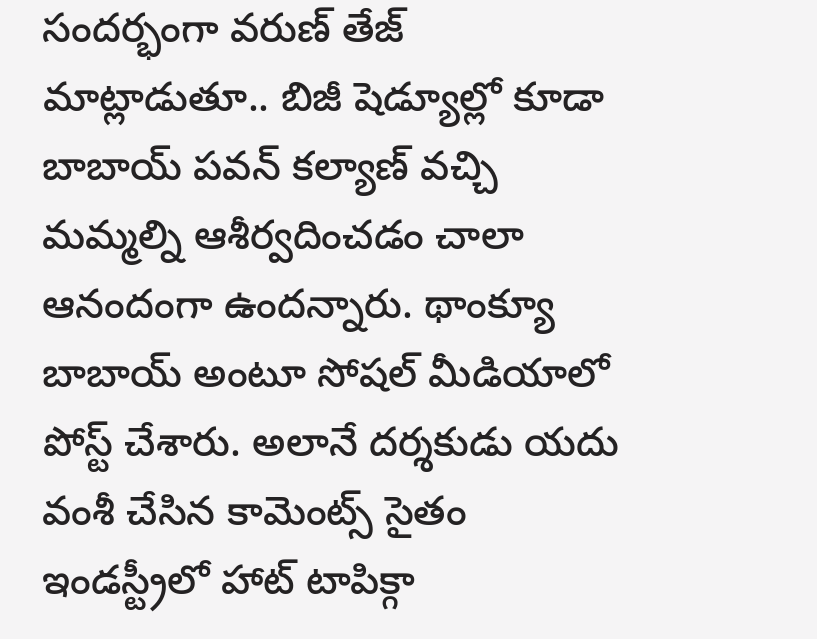సందర్భంగా వరుణ్ తేజ్ మాట్లాడుతూ.. బిజీ షెడ్యూల్లో కూడా బాబాయ్ పవన్ కల్యాణ్ వచ్చి మమ్మల్ని ఆశీర్వదించడం చాలా ఆనందంగా ఉందన్నారు. థాంక్యూ బాబాయ్ అంటూ సోషల్ మీడియాలో పోస్ట్ చేశారు. అలానే దర్శకుడు యదు వంశీ చేసిన కామెంట్స్ సైతం ఇండస్ట్రీలో హాట్ టాపిక్గా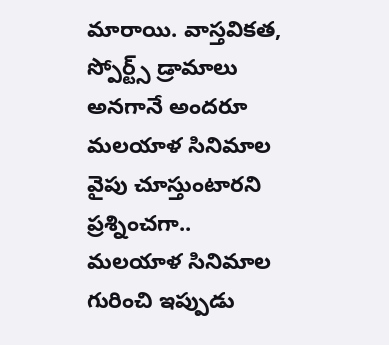మారాయి. వాస్తవికత, స్పోర్ట్స్ డ్రామాలు అనగానే అందరూ మలయాళ సినిమాల వైపు చూస్తుంటారని ప్రశ్నించగా.. మలయాళ సినిమాల గురించి ఇప్పుడు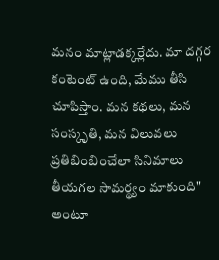మనం మాట్లాడక్కర్లేదు. మా దగ్గర కంటెంట్ ఉంది, మేము తీసి చూపిస్తాం. మన కథలు, మన సంస్కృతి, మన విలువలు ప్రతిబింబించేలా సినిమాలు తీయగల సామర్థ్యం మాకుంది" అంటూ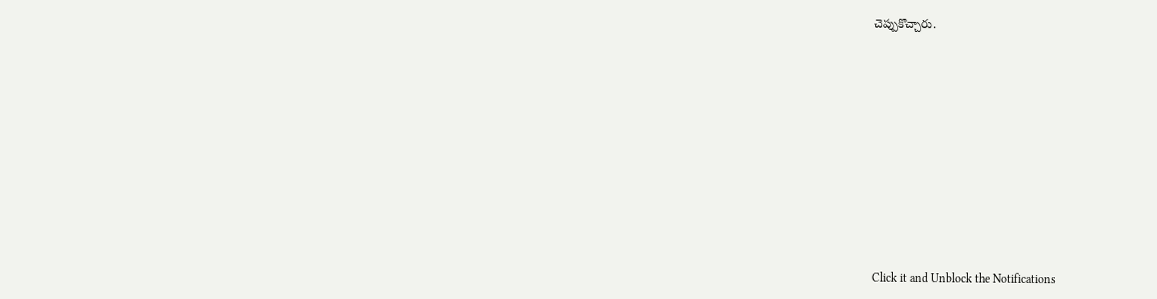చెప్పుకొచ్చారు.












Click it and Unblock the Notifications